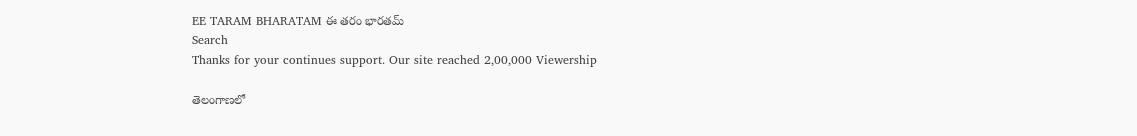EE TARAM BHARATAM ఈ తరం భారతమ్
Search
Thanks for your continues support. Our site reached 2,00,000 Viewership

తెలంగాణలో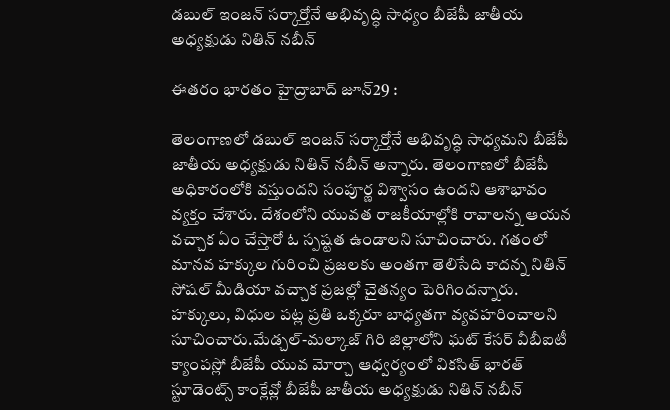డబుల్ ఇంజన్ సర్కార్తోనే అభివృద్ధి సాధ్యం బీజేపీ జాతీయ అధ్యక్షుడు నితిన్ నబీన్

ఈతరం భారతం హైద్రాబాద్ జూన్29 :

తెలంగాణలో డబుల్ ఇంజన్ సర్కార్తోనే అభివృద్ధి సాధ్యమని బీజేపీ జాతీయ అధ్యక్షుడు నితిన్ నబీన్ అన్నారు. తెలంగాణలో బీజేపీ అధికారంలోకి వస్తుందని సంపూర్ణ విశ్వాసం ఉందని ఆశాభావం వ్యక్తం చేశారు. దేశంలోని యువత రాజకీయాల్లోకి రావాలన్న ఆయన వచ్చాక ఏం చేస్తారో ఓ స్పష్టత ఉండాలని సూచించారు. గతంలో మానవ హక్కుల గురించి ప్రజలకు అంతగా తెలిసేది కాదన్న నితిన్ సోషల్ మీడియా వచ్చాక ప్రజల్లో చైతన్యం పెరిగిందన్నారు. హక్కులు, విధుల పట్ల ప్రతి ఒక్కరూ బాధ్యతగా వ్యవహరించాలని సూచించారు.మేడ్చల్-మల్కాజ్ గిరి జిల్లాలోని ఘట్ కేసర్ వీబీఐటీ క్యాంపస్లో బీజేపీ యువ మోర్చా ఆధ్వర్యంలో వికసిత్ భారత్ స్టూడెంట్స్ కాంక్లేవ్లో బీజేపీ జాతీయ అధ్యక్షుడు నితిన్ నబీన్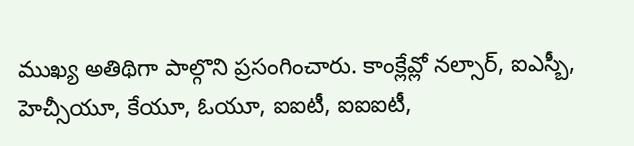ముఖ్య అతిథిగా పాల్గొని ప్రసంగించారు. కాంక్లేవ్లో నల్సార్, ఐఎస్బీ, హెచ్సీయూ, కేయూ, ఓయూ, ఐఐటీ, ఐఐఐటీ,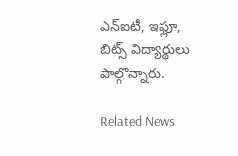ఎన్ఐటీ, ఇఫ్లూ, బిట్స్ విద్యార్థులు పాల్గొన్నారు.

Related News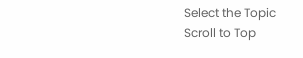Select the Topic
Scroll to Top